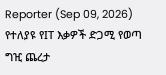Reporter (Sep 09, 2026)
የተለያዩ የIT እቃዎች ድጋሚ የወጣ ግዢ ጨረታ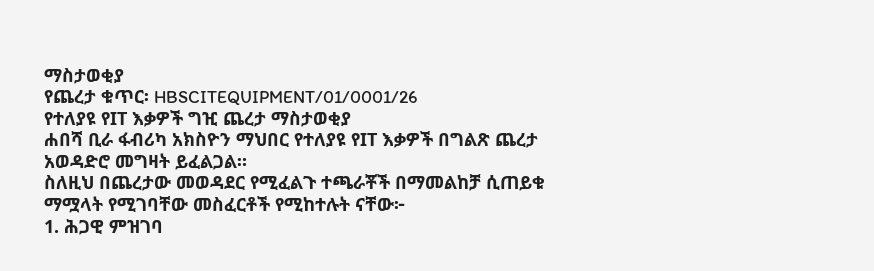ማስታወቂያ
የጨረታ ቁጥር፡ HBSCITEQUIPMENT/01/0001/26
የተለያዩ የIT እቃዎች ግዢ ጨረታ ማስታወቂያ
ሐበሻ ቢራ ፋብሪካ አክስዮን ማህበር የተለያዩ የIT እቃዎች በግልጽ ጨረታ አወዳድሮ መግዛት ይፈልጋል።
ስለዚህ በጨረታው መወዳደር የሚፈልጉ ተጫራቾች በማመልከቻ ሲጠይቁ ማሟላት የሚገባቸው መስፈርቶች የሚከተሉት ናቸው፦
1. ሕጋዊ ምዝገባ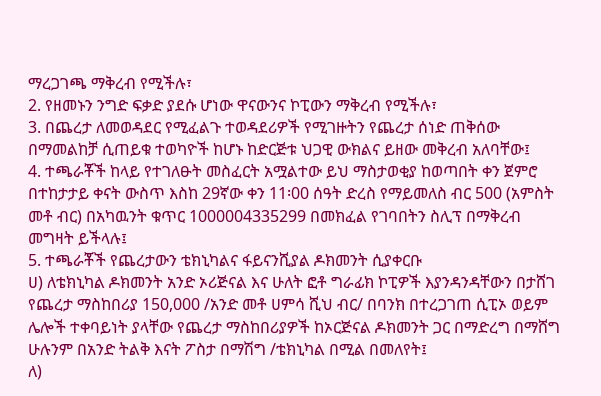ማረጋገጫ ማቅረብ የሚችሉ፣
2. የዘመኑን ንግድ ፍቃድ ያደሱ ሆነው ዋናውንና ኮፒውን ማቅረብ የሚችሉ፣
3. በጨረታ ለመወዳደር የሚፈልጉ ተወዳደሪዎች የሚገዙትን የጨረታ ሰነድ ጠቅሰው በማመልከቻ ሲጠይቁ ተወካዮች ከሆኑ ከድርጅቱ ህጋዊ ውክልና ይዘው መቅረብ አለባቸው፤
4. ተጫራቾች ከላይ የተገለፁት መስፈርት አሟልተው ይህ ማስታወቂያ ከወጣበት ቀን ጀምሮ በተከታታይ ቀናት ውስጥ እስከ 29ኛው ቀን 11፡00 ሰዓት ድረስ የማይመለስ ብር 500 (አምስት መቶ ብር) በአካዉንት ቁጥር 1000004335299 በመክፈል የገባበትን ስሊፕ በማቅረብ መግዛት ይችላሉ፤
5. ተጫራቾች የጨረታውን ቴክኒካልና ፋይናንሺያል ዶክመንት ሲያቀርቡ
ሀ) ለቴክኒካል ዶክመንት አንድ ኦሪጅናል እና ሁለት ፎቶ ግራፊክ ኮፒዎች እያንዳንዳቸውን በታሸገ የጨረታ ማስከበሪያ 150,000 /አንድ መቶ ሀምሳ ሺህ ብር/ በባንክ በተረጋገጠ ሲፒኦ ወይም ሌሎች ተቀባይነት ያላቸው የጨረታ ማስከበሪያዎች ከኦርጅናል ዶክመንት ጋር በማድረግ በማሸግ ሁሉንም በአንድ ትልቅ እናት ፖስታ በማሽግ /ቴክኒካል በሚል በመለየት፤
ለ)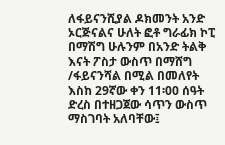ለፋይናንሺያል ዶክመንት አንድ ኦርጅናልና ሁለት ፎቶ ግራፊክ ኮፒ በማሽግ ሁሉንም በአንድ ትልቅ እናት ፖስታ ውስጥ በማሸግ /ፋይናንሻል በሚል በመለየት እስከ 29ኛው ቀን 11፡00 ሰዓት ድረስ በተዘጋጀው ሳጥን ውስጥ ማስገባት አለባቸው፤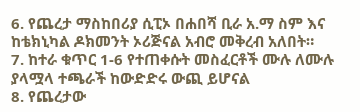6. የጨረታ ማስከበሪያ ሲፒኦ በሐበሻ ቢራ አ.ማ ስም እና ከቴክኒካል ዶክመንት ኦሪጅናል አብሮ መቅረብ አለበት።
7. ከተራ ቁጥር 1-6 የተጠቀሱት መስፈርቶች ሙሉ ለሙሉ ያላሟላ ተጫራች ከውድድሩ ውጪ ይሆናል
8. የጨረታው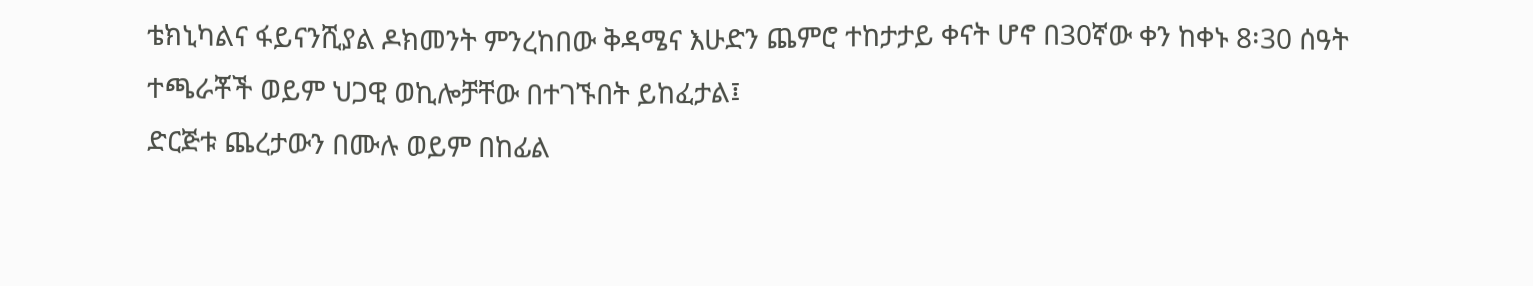ቴክኒካልና ፋይናንሺያል ዶክመንት ምንረከበው ቅዳሜና እሁድን ጨምሮ ተከታታይ ቀናት ሆኖ በ30ኛው ቀን ከቀኑ 8፡30 ሰዓት ተጫራቾች ወይም ህጋዊ ወኪሎቻቸው በተገኙበት ይከፈታል፤
ድርጅቱ ጨረታውን በሙሉ ወይም በከፊል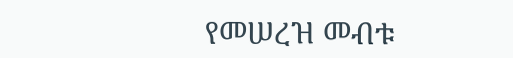የመሠረዝ መብቱ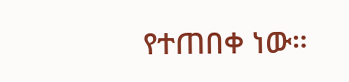የተጠበቀ ነው።